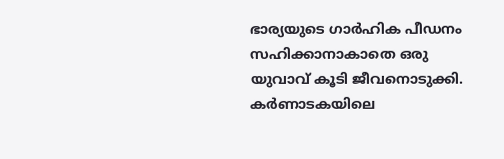ഭാര്യയുടെ ഗാർഹിക പീഡനം സഹിക്കാനാകാതെ ഒരു യുവാവ് കൂടി ജീവനൊടുക്കി. കർണാടകയിലെ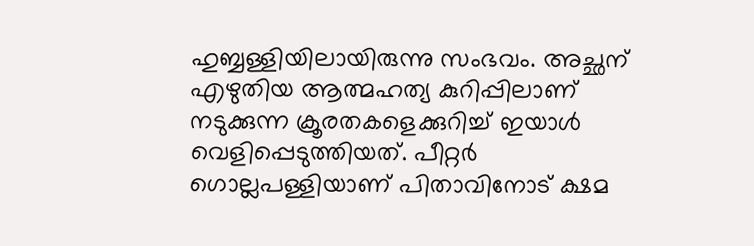ഹുബ്ബള്ളിയിലായിരുന്നു സംഭവം. അച്ഛന് എഴുതിയ ആത്മഹത്യ കുറിപ്പിലാണ് നടുക്കുന്ന ക്രൂരതകളെക്കുറിച്ച്‌ ഇയാള്‍ വെളിപ്പെടുത്തിയത്. പീറ്റർ ഗൊല്ലപള്ളിയാണ് പിതാവിനോട് ക്ഷമ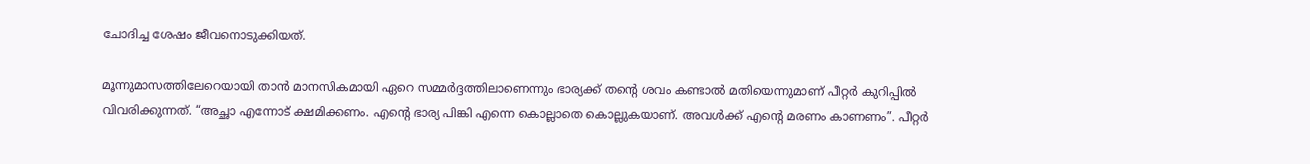ചോദിച്ച ശേഷം ജീവനൊടുക്കിയത്.

മൂന്നുമാസത്തിലേറെയായി താൻ മാനസികമായി ഏറെ സമ്മർദ്ദത്തിലാണെന്നും ഭാര്യക്ക് തന്റെ ശവം കണ്ടാല്‍ മതിയെന്നുമാണ് പീറ്റർ കുറിപ്പില്‍ വിവരിക്കുന്നത്. “അച്ഛാ എന്നോട് ക്ഷമിക്കണം. എന്റെ ഭാര്യ പിങ്കി എന്നെ കൊല്ലാതെ കൊല്ലുകയാണ്. അവള്‍ക്ക് എന്റെ മരണം കാണണം”. പീറ്റർ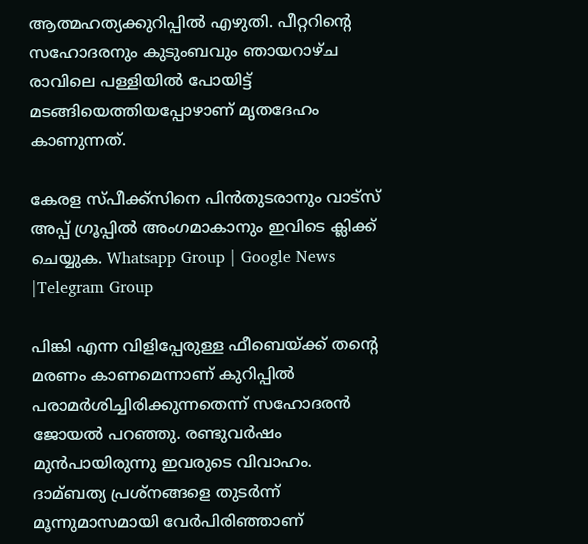ആത്മഹത്യക്കുറിപ്പില്‍ എഴുതി. പീറ്ററിന്റെ സഹോദരനും കുടുംബവും ഞായറാഴ്ച രാവിലെ പള്ളിയില്‍ പോയിട്ട് മടങ്ങിയെത്തിയപ്പോഴാണ് മൃതദേഹം കാണുന്നത്.

കേരള സ്പീക്ക്സിനെ പിൻതുടരാനും വാട്സ് അപ്പ് ഗ്രൂപ്പിൽ അംഗമാകാനും ഇവിടെ ക്ലിക്ക് ചെയ്യുക. Whatsapp Group | Google News |Telegram Group

പിങ്കി എന്ന വിളിപ്പേരുള്ള ഫീബെയ്‌ക്ക് തന്റെ മരണം കാണമെന്നാണ് കുറിപ്പില്‍ പരാമർശിച്ചിരിക്കുന്നതെന്ന് സഹോദരൻ ജോയല്‍ പറഞ്ഞു. രണ്ടുവർഷം മുൻപായിരുന്നു ഇവരുടെ വിവാഹം. ദാമ്ബത്യ പ്രശ്നങ്ങളെ തുടർന്ന് മൂന്നുമാസമായി വേർപിരിഞ്ഞാണ്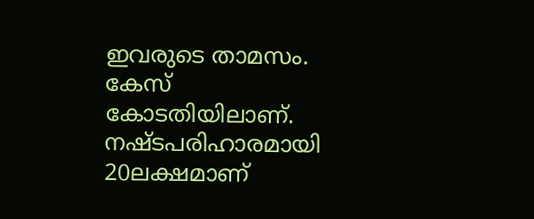ഇവരുടെ താമസം. കേസ് കോടതിയിലാണ്. നഷ്ടപരിഹാരമായി 20ലക്ഷമാണ്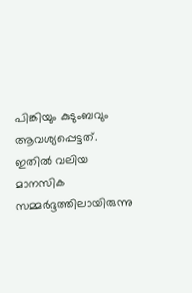പിങ്കിയും കുടുംബവും ആവശ്യപ്പെട്ടത്. ഇതില്‍ വലിയ മാനസിക സമ്മർദ്ദത്തിലായിരുന്നു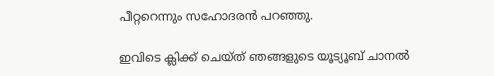പീറ്ററെന്നും സഹോദരൻ പറഞ്ഞു.

ഇവിടെ ക്ലിക്ക് ചെയ്ത് ഞങ്ങളുടെ യൂട്യൂബ് ചാനൽ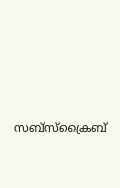സബ്സ്ക്രൈബ്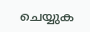ചെയ്യുക